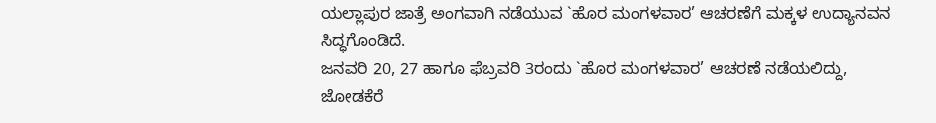ಯಲ್ಲಾಪುರ ಜಾತ್ರೆ ಅಂಗವಾಗಿ ನಡೆಯುವ `ಹೊರ ಮಂಗಳವಾರ’ ಆಚರಣೆಗೆ ಮಕ್ಕಳ ಉದ್ಯಾನವನ ಸಿದ್ಧಗೊಂಡಿದೆ.
ಜನವರಿ 20, 27 ಹಾಗೂ ಫೆಬ್ರವರಿ 3ರಂದು `ಹೊರ ಮಂಗಳವಾರ’ ಆಚರಣೆ ನಡೆಯಲಿದ್ದು, ಜೋಡಕೆರೆ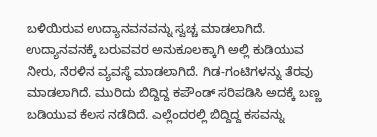ಬಳಿಯಿರುವ ಉದ್ಯಾನವನವನ್ನು ಸ್ವಚ್ಚ ಮಾಡಲಾಗಿದೆ. ಉದ್ಯಾನವನಕ್ಕೆ ಬರುವವರ ಅನುಕೂಲಕ್ಕಾಗಿ ಅಲ್ಲಿ ಕುಡಿಯುವ ನೀರು, ನೆರಳಿನ ವ್ಯವಸ್ಥೆ ಮಾಡಲಾಗಿದೆ. ಗಿಡ-ಗಂಟಿಗಳನ್ನು ತೆರವು ಮಾಡಲಾಗಿದೆ. ಮುರಿದು ಬಿದ್ದಿದ್ದ ಕಪೌಂಡ್ ಸರಿಪಡಿಸಿ ಅದಕ್ಕೆ ಬಣ್ಣ ಬಡಿಯುವ ಕೆಲಸ ನಡೆದಿದೆ. ಎಲ್ಲೆಂದರಲ್ಲಿ ಬಿದ್ದಿದ್ದ ಕಸವನ್ನು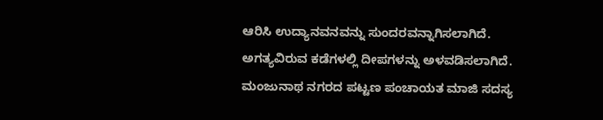ಆರಿಸಿ ಉದ್ಯಾನವನವನ್ನು ಸುಂದರವನ್ನಾಗಿಸಲಾಗಿದೆ. ಅಗತ್ಯವಿರುವ ಕಡೆಗಳಲ್ಲಿ ದೀಪಗಳನ್ನು ಅಳವಡಿಸಲಾಗಿದೆ.
ಮಂಜುನಾಥ ನಗರದ ಪಟ್ಟಣ ಪಂಚಾಯತ ಮಾಜಿ ಸದಸ್ಯ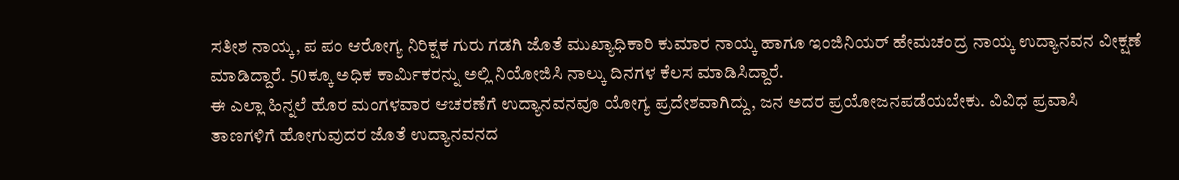ಸತೀಶ ನಾಯ್ಕ, ಪ ಪಂ ಆರೋಗ್ಯ ನಿರಿಕ್ಷಕ ಗುರು ಗಡಗಿ ಜೊತೆ ಮುಖ್ಯಾಧಿಕಾರಿ ಕುಮಾರ ನಾಯ್ಕ ಹಾಗೂ ಇಂಜಿನಿಯರ್ ಹೇಮಚಂದ್ರ ನಾಯ್ಕ ಉದ್ಯಾನವನ ವೀಕ್ಷಣೆ ಮಾಡಿದ್ದಾರೆ. 50ಕ್ಕೂ ಅಧಿಕ ಕಾರ್ಮಿಕರನ್ನು ಅಲ್ಲಿ ನಿಯೋಜಿಸಿ ನಾಲ್ಕು ದಿನಗಳ ಕೆಲಸ ಮಾಡಿಸಿದ್ದಾರೆ.
ಈ ಎಲ್ಲಾ ಹಿನ್ನಲೆ ಹೊರ ಮಂಗಳವಾರ ಆಚರಣೆಗೆ ಉದ್ಯಾನವನವೂ ಯೋಗ್ಯ ಪ್ರದೇಶವಾಗಿದ್ದು, ಜನ ಅದರ ಪ್ರಯೋಜನಪಡೆಯಬೇಕು. ವಿವಿಧ ಪ್ರವಾಸಿ ತಾಣಗಳಿಗೆ ಹೋಗುವುದರ ಜೊತೆ ಉದ್ಯಾನವನದ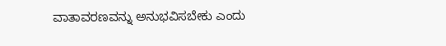ವಾತಾವರಣವನ್ನು ಅನುಭವಿಸಬೇಕು ಎಂದು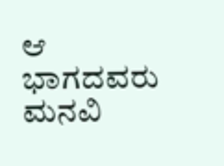ಆ ಭಾಗದವರು ಮನವಿ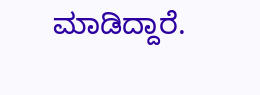ಮಾಡಿದ್ದಾರೆ.